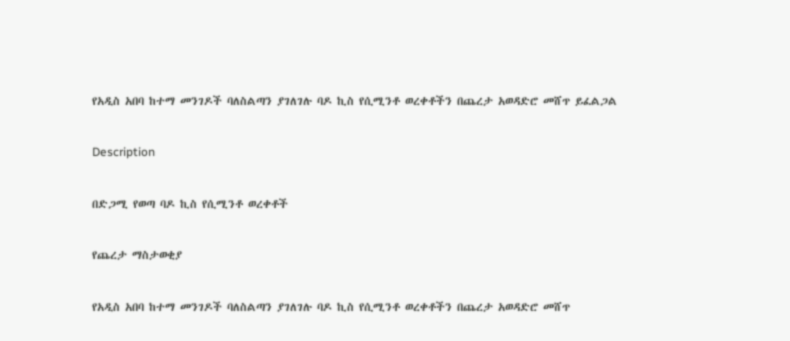የአዲስ አበባ ከተማ መንገዶች ባለስልጣን ያገለገሉ ባዶ ኪስ የሲሚንቶ ወረቀቶችን በጨረታ አወዳድሮ መሸጥ ይፈልጋል

Description

በድጋሚ የወጣ ባዶ ኪስ የሲሚንቶ ወረቀቶች

የጨረታ ማስታወቂያ

የአዲስ አበባ ከተማ መንገዶች ባለስልጣን ያገለገሉ ባዶ ኪስ የሲሚንቶ ወረቀቶችን በጨረታ አወዳድሮ መሸጥ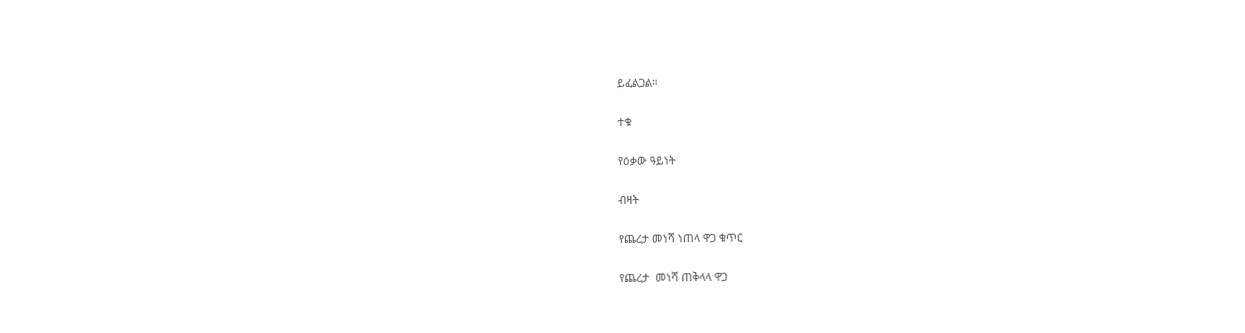ይፈልጋል።

ተቁ

የዕቃው ዓይነት

ብዛት

የጨረታ መነሻ ነጠላ ዋጋ ቁጥር

የጨረታ  መነሻ ጠቅላላ ዋጋ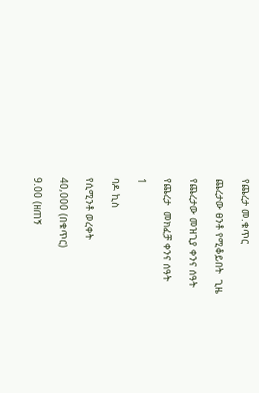የጨረታ መ.ቁጥር

ጨረታው ፀንቶ የሚቆይበት  ጊዜ

የጨረታው መዝጊያ ቀንና ሰዓት

የጨረታ  መክፈቻ ቀንና ሰዓት

1

ባዶ ኪስ

የሲሚንቶ ወረቀት

40,000 (በቁጥር)

9.00 (ዘጠኝ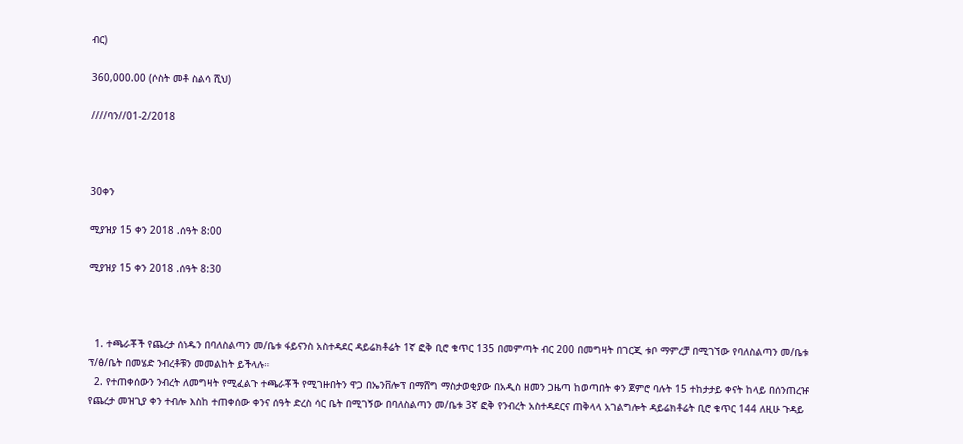ብር)

360,000.00 (ሶስት መቶ ስልሳ ሺህ)

////ባን//01-2/2018



30ቀን

ሚያዝያ 15 ቀን 2018 .ሰዓት 8:00

ሚያዝያ 15 ቀን 2018 .ሰዓት 8:30



  1. ተጫራቾች የጨረታ ሰነዱን በባለስልጣን መ/ቤቱ ፋይናንስ አስተዳደር ዳይሬክቶሬት 1ኛ ፎቅ ቢሮ ቁጥር 135 በመምጣት ብር 200 በመግዛት በገርጂ ቱቦ ማምረቻ በሚገኘው የባለስልጣን መ/ቤቱ ፕ/ፅ/ቤት በመሄድ ንብረቶቹን መመልከት ይችላሉ።
  2. የተጠቀሰውን ንብረት ለመግዛት የሚፈልጉ ተጫራቾች የሚገዙበትን ዋጋ በኤንቨሎፕ በማሸግ ማስታወቂያው በአዲስ ዘመን ጋዜጣ ከወጣበት ቀን ጀምሮ ባሉት 15 ተከታታይ ቀናት ከላይ በሰንጠረዡ የጨረታ መዝጊያ ቀን ተብሎ እስከ ተጠቀሰው ቀንና ሰዓት ድረስ ሳር ቤት በሚገኝው በባለስልጣን መ/ቤቱ 3ኛ ፎቅ የንብረት አስተዳደርና ጠቅላላ አገልግሎት ዳይሬክቶሬት ቢሮ ቁጥር 144 ለዚሁ ጉዳይ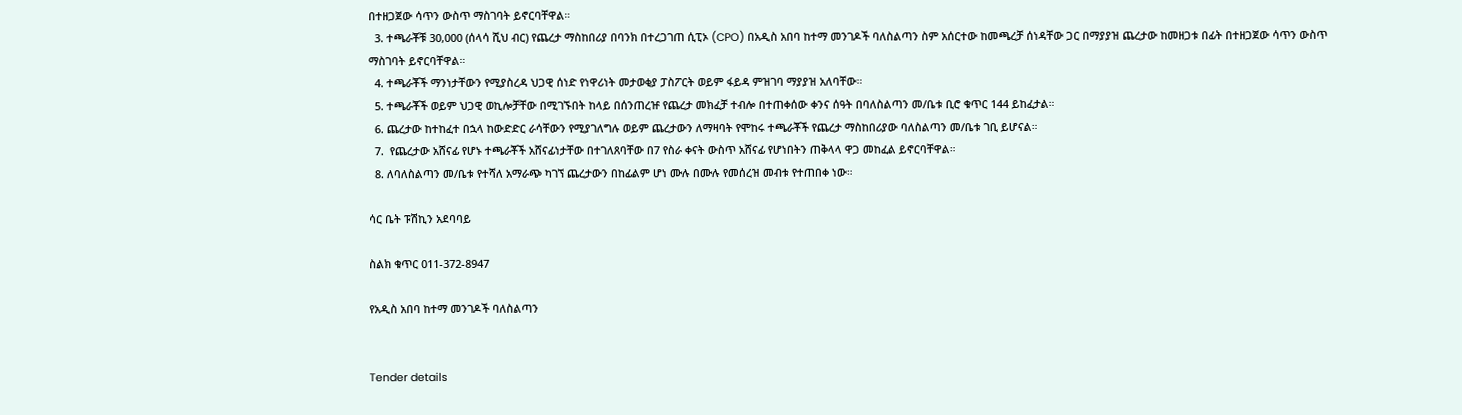በተዘጋጀው ሳጥን ውስጥ ማስገባት ይኖርባቸዋል።
  3. ተጫራቾቹ 30,000 (ሰላሳ ሺህ ብር) የጨረታ ማስከበሪያ በባንክ በተረጋገጠ ሲፒኦ (CPO) በአዲስ አበባ ከተማ መንገዶች ባለስልጣን ስም አሰርተው ከመጫረቻ ሰነዳቸው ጋር በማያያዝ ጨረታው ከመዘጋቱ በፊት በተዘጋጀው ሳጥን ውስጥ ማስገባት ይኖርባቸዋል።
  4. ተጫራቾች ማንነታቸውን የሚያስረዳ ህጋዊ ሰነድ የነዋሪነት መታወቂያ ፓስፖርት ወይም ፋይዳ ምዝገባ ማያያዝ አለባቸው።
  5. ተጫራቾች ወይም ህጋዊ ወኪሎቻቸው በሚገኙበት ከላይ በሰንጠረዡ የጨረታ መክፈቻ ተብሎ በተጠቀሰው ቀንና ሰዓት በባለስልጣን መ/ቤቱ ቢሮ ቁጥር 144 ይከፈታል።
  6. ጨረታው ከተከፈተ በኋላ ከውድድር ራሳቸውን የሚያገለግሉ ወይም ጨረታውን ለማዛባት የሞከሩ ተጫራቾች የጨረታ ማስከበሪያው ባለስልጣን መ/ቤቱ ገቢ ይሆናል።
  7.  የጨረታው አሸናፊ የሆኑ ተጫራቾች አሸናፊነታቸው በተገለጸባቸው በ7 የስራ ቀናት ውስጥ አሸናፊ የሆነበትን ጠቅላላ ዋጋ መከፈል ይኖርባቸዋል።
  8. ለባለስልጣን መ/ቤቱ የተሻለ አማራጭ ካገኘ ጨረታውን በከፊልም ሆነ ሙሉ በሙሉ የመሰረዝ መብቱ የተጠበቀ ነው።

ሳር ቤት ፑሽኪን አደባባይ

ስልክ ቁጥር 011-372-8947

የአዲስ አበባ ከተማ መንገዶች ባለስልጣን


Tender details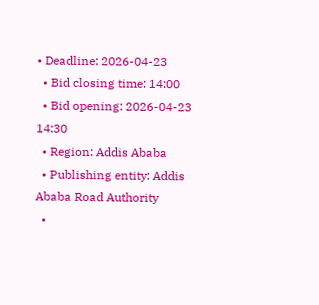• Deadline: 2026-04-23
  • Bid closing time: 14:00
  • Bid opening: 2026-04-23 14:30
  • Region: Addis Ababa
  • Publishing entity: Addis Ababa Road Authority
  •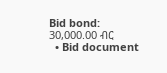Bid bond: 30,000.00 ብር
  • Bid document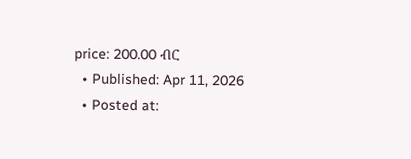price: 200.00 ብር
  • Published: Apr 11, 2026
  • Posted at: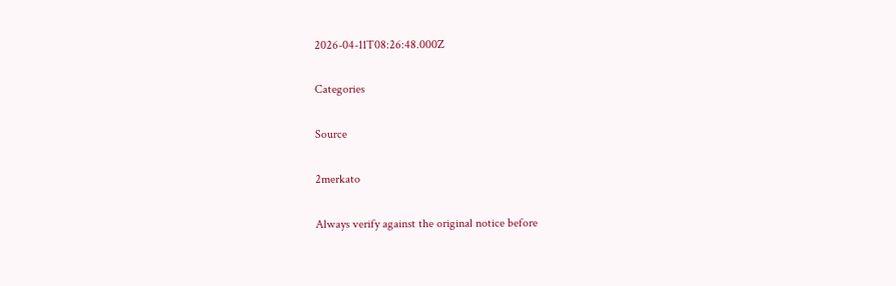2026-04-11T08:26:48.000Z

Categories

Source

2merkato

Always verify against the original notice before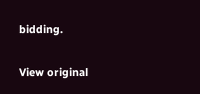bidding.

View original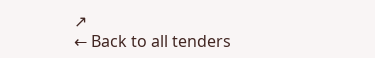↗
← Back to all tenders